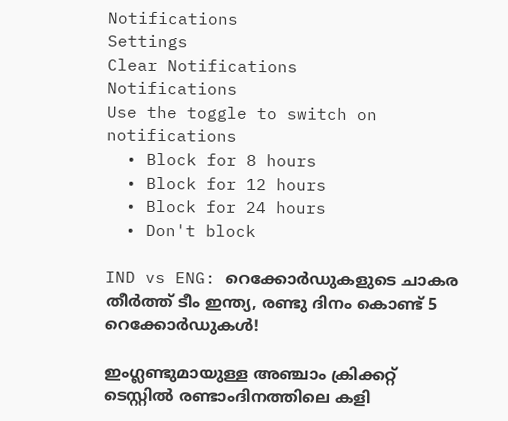Notifications
Settings
Clear Notifications
Notifications
Use the toggle to switch on notifications
  • Block for 8 hours
  • Block for 12 hours
  • Block for 24 hours
  • Don't block

IND vs ENG: റെക്കോര്‍ഡുകളുടെ ചാകര തീര്‍ത്ത് ടീം ഇന്ത്യ, രണ്ടു ദിനം കൊണ്ട് 5 റെക്കോര്‍ഡുകള്‍!

ഇംഗ്ലണ്ടുമായുള്ള അഞ്ചാം ക്രിക്കറ്റ് ടെസ്റ്റില്‍ രണ്ടാംദിനത്തിലെ കളി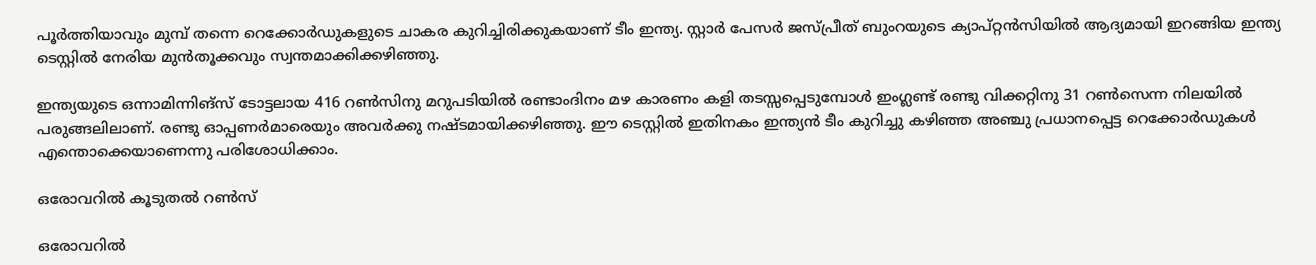പൂര്‍ത്തിയാവും മുമ്പ് തന്നെ റെക്കോര്‍ഡുകളുടെ ചാകര കുറിച്ചിരിക്കുകയാണ് ടീം ഇന്ത്യ. സ്റ്റാര്‍ പേസര്‍ ജസ്പ്രീത് ബുംറയുടെ ക്യാപ്റ്റന്‍സിയില്‍ ആദ്യമായി ഇറങ്ങിയ ഇന്ത്യ ടെസ്റ്റില്‍ നേരിയ മുന്‍തൂക്കവും സ്വന്തമാക്കിക്കഴിഞ്ഞു.

ഇന്ത്യയുടെ ഒന്നാമിന്നിങ്‌സ് ടോട്ടലായ 416 റണ്‍സിനു മറുപടിയില്‍ രണ്ടാംദിനം മഴ കാരണം കളി തടസ്സപ്പെടുമ്പോള്‍ ഇംഗ്ലണ്ട് രണ്ടു വിക്കറ്റിനു 31 റണ്‍സെന്ന നിലയില്‍ പരുങ്ങലിലാണ്. രണ്ടു ഓപ്പണര്‍മാരെയും അവര്‍ക്കു നഷ്ടമായിക്കഴിഞ്ഞു. ഈ ടെസ്റ്റില്‍ ഇതിനകം ഇന്ത്യന്‍ ടീം കുറിച്ചു കഴിഞ്ഞ അഞ്ചു പ്രധാനപ്പെട്ട റെക്കോര്‍ഡുകള്‍ എന്തൊക്കെയാണെന്നു പരിശോധിക്കാം.

ഒരോവറില്‍ കൂടുതല്‍ റണ്‍സ്

ഒരോവറില്‍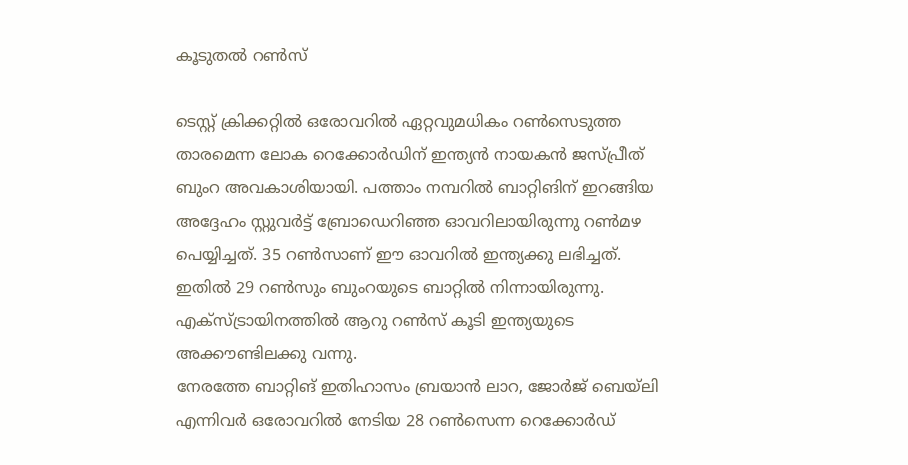കൂടുതല്‍ റണ്‍സ്

ടെസ്റ്റ് ക്രിക്കറ്റില്‍ ഒരോവറില്‍ ഏറ്റവുമധികം റണ്‍സെടുത്ത താരമെന്ന ലോക റെക്കോര്‍ഡിന് ഇന്ത്യന്‍ നായകന്‍ ജസ്പ്രീത് ബുംറ അവകാശിയായി. പത്താം നമ്പറില്‍ ബാറ്റിങിന് ഇറങ്ങിയ അദ്ദേഹം സ്റ്റുവര്‍ട്ട് ബ്രോഡെറിഞ്ഞ ഓവറിലായിരുന്നു റണ്‍മഴ പെയ്യിച്ചത്. 35 റണ്‍സാണ് ഈ ഓവറില്‍ ഇന്ത്യക്കു ലഭിച്ചത്. ഇതില്‍ 29 റണ്‍സും ബുംറയുടെ ബാറ്റില്‍ നിന്നായിരുന്നു. എക്‌സ്ട്രായിനത്തില്‍ ആറു റണ്‍സ് കൂടി ഇന്ത്യയുടെ അക്കൗണ്ടിലക്കു വന്നു.
നേരത്തേ ബാറ്റിങ് ഇതിഹാസം ബ്രയാന്‍ ലാറ, ജോര്‍ജ് ബെയ്‌ലി എന്നിവര്‍ ഒരോവറില്‍ നേടിയ 28 റണ്‍സെന്ന റെക്കോര്‍ഡ്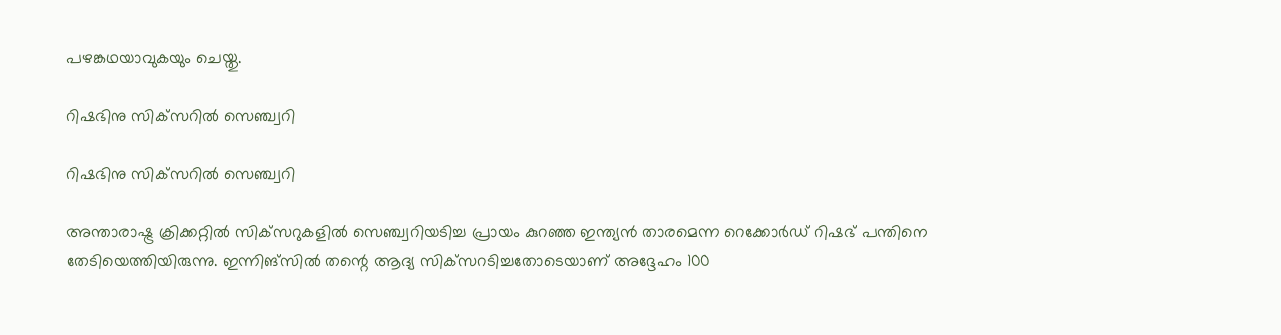പഴങ്കഥയാവുകയും ചെയ്തു.

റിഷഭിനു സിക്‌സറില്‍ സെഞ്ച്വറി

റിഷഭിനു സിക്‌സറില്‍ സെഞ്ച്വറി

അന്താരാഷ്ട്ര ക്രിക്കറ്റില്‍ സിക്‌സറുകളില്‍ സെഞ്ച്വറിയടിച്ച പ്രായം കുറഞ്ഞ ഇന്ത്യന്‍ താരമെന്ന റെക്കോര്‍ഡ് റിഷഭ് പന്തിനെ തേടിയെത്തിയിരുന്നു. ഇന്നിങ്‌സില്‍ തന്റെ ആദ്യ സിക്‌സറടിച്ചതോടെയാണ് അദ്ദേഹം 100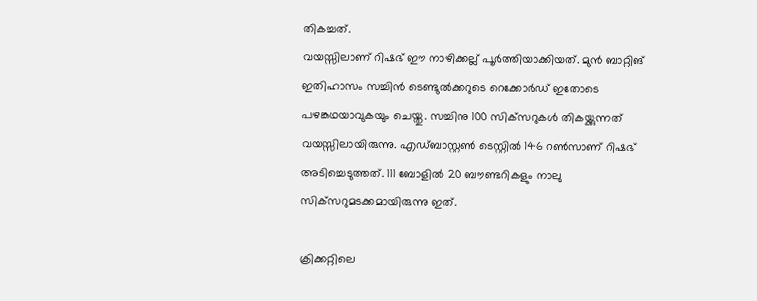തികച്ചത്.
വയസ്സിലാണ് റിഷഭ് ഈ നാഴിക്കല്ല് പൂര്‍ത്തിയാക്കിയത്. മുന്‍ ബാറ്റിങ് ഇതിഹാസം സച്ചിന്‍ ടെണ്ടുല്‍ക്കറുടെ റെക്കോര്‍ഡ് ഇതോടെ പഴങ്കഥയാവുകയും ചെയ്തു. സച്ചിനു 100 സിക്‌സറുകള്‍ തികയ്ക്കുന്നത് വയസ്സിലായിരുന്നു. എഡ്ബാസ്റ്റണ്‍ ടെസ്റ്റില്‍ 146 റണ്‍സാണ് റിഷഭ് അടിച്ചെടുത്തത്. 111 ബോളില്‍ 20 ബൗണ്ടറികളും നാലു സിക്‌സറുമടക്കമായിരുന്നു ഇത്.

ക്രിക്കറ്റിലെ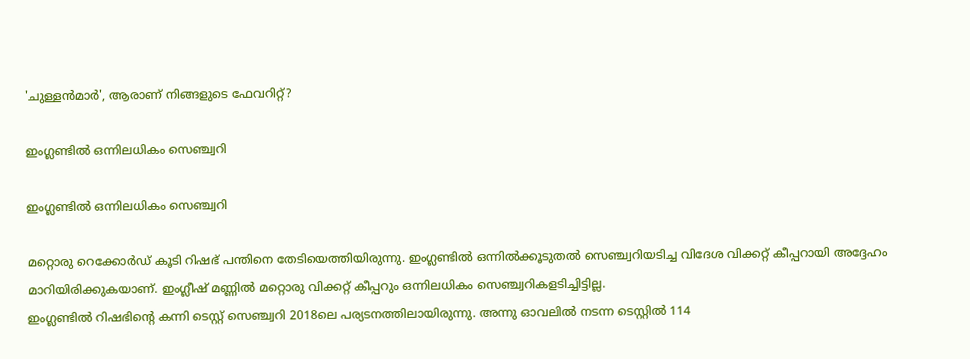'ചുള്ളന്‍മാര്‍', ആരാണ് നിങ്ങളുടെ ഫേവറിറ്റ്?

ഇംഗ്ലണ്ടില്‍ ഒന്നിലധികം സെഞ്ച്വറി

ഇംഗ്ലണ്ടില്‍ ഒന്നിലധികം സെഞ്ച്വറി

മറ്റൊരു റെക്കോര്‍ഡ് കൂടി റിഷഭ് പന്തിനെ തേടിയെത്തിയിരുന്നു. ഇംഗ്ലണ്ടില്‍ ഒന്നില്‍ക്കൂടുതല്‍ സെഞ്ച്വറിയടിച്ച വിദേശ വിക്കറ്റ് കീപ്പറായി അദ്ദേഹം മാറിയിരിക്കുകയാണ്. ഇംഗ്ലീഷ് മണ്ണില്‍ മറ്റൊരു വിക്കറ്റ് കീപ്പറും ഒന്നിലധികം സെഞ്ച്വറികളടിച്ചിട്ടില്ല.
ഇംഗ്ലണ്ടില്‍ റിഷഭിന്റെ കന്നി ടെസ്റ്റ് സെഞ്ച്വറി 2018ലെ പര്യടനത്തിലായിരുന്നു. അന്നു ഓവലില്‍ നടന്ന ടെസ്റ്റില്‍ 114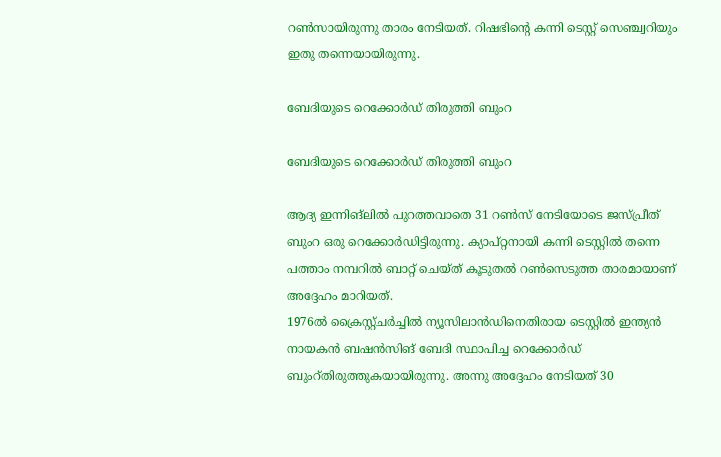റണ്‍സായിരുന്നു താരം നേടിയത്. റിഷഭിന്റെ കന്നി ടെസ്റ്റ് സെഞ്ച്വറിയും ഇതു തന്നെയായിരുന്നു.

ബേദിയുടെ റെക്കോര്‍ഡ് തിരുത്തി ബുംറ

ബേദിയുടെ റെക്കോര്‍ഡ് തിരുത്തി ബുംറ

ആദ്യ ഇന്നിങ്‌ലില്‍ പുറത്തവാതെ 31 റണ്‍സ് നേടിയോടെ ജസ്പ്രീത് ബുംറ ഒരു റെക്കോര്‍ഡിട്ടിരുന്നു. ക്യാപ്റ്റനായി കന്നി ടെസ്റ്റില്‍ തന്നെ പത്താം നമ്പറില്‍ ബാറ്റ് ചെയ്ത് കൂടുതല്‍ റണ്‍സെടുത്ത താരമായാണ് അദ്ദേഹം മാറിയത്.
1976ല്‍ ക്രൈസ്റ്റ്ചര്‍ച്ചില്‍ ന്യൂസിലാന്‍ഡിനെതിരായ ടെസ്റ്റില്‍ ഇന്ത്യന്‍ നായകന്‍ ബഷന്‍സിങ് ബേദി സ്ഥാപിച്ച റെക്കോര്‍ഡ് ബുംറ്തിരുത്തുകയായിരുന്നു. അന്നു അദ്ദേഹം നേടിയത് 30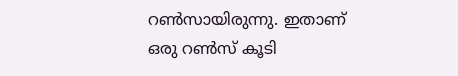റണ്‍സായിരുന്നു. ഇതാണ് ഒരു റണ്‍സ് കൂടി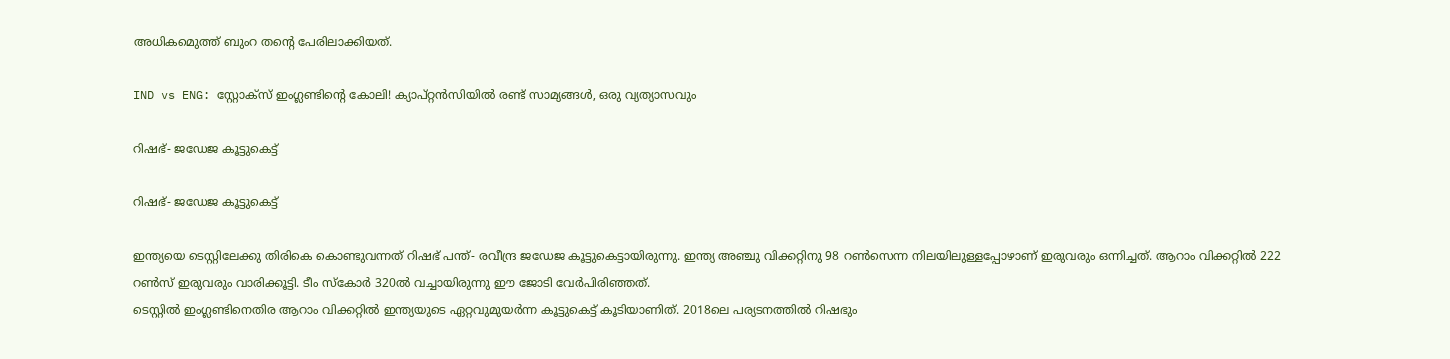അധികമെുത്ത് ബുംറ തന്റെ പേരിലാക്കിയത്.

IND vs ENG: സ്റ്റോക്‌സ് ഇംഗ്ലണ്ടിന്റെ കോലി! ക്യാപ്റ്റന്‍സിയില്‍ രണ്ട് സാമ്യങ്ങള്‍, ഒരു വ്യത്യാസവും

റിഷഭ്- ജഡേജ കൂട്ടുകെട്ട്

റിഷഭ്- ജഡേജ കൂട്ടുകെട്ട്

ഇന്ത്യയെ ടെസ്റ്റിലേക്കു തിരികെ കൊണ്ടുവന്നത് റിഷഭ് പന്ത്- രവീന്ദ്ര ജഡേജ കൂട്ടുകെട്ടായിരുന്നു. ഇന്ത്യ അഞ്ചു വിക്കറ്റിനു 98 റണ്‍സെന്ന നിലയിലുള്ളപ്പോഴാണ് ഇരുവരും ഒന്നിച്ചത്. ആറാം വിക്കറ്റില്‍ 222 റണ്‍സ് ഇരുവരും വാരിക്കൂട്ടി. ടീം സ്‌കോര്‍ 320ല്‍ വച്ചായിരുന്നു ഈ ജോടി വേര്‍പിരിഞ്ഞത്.
ടെസ്റ്റില്‍ ഇംഗ്ലണ്ടിനെതിര ആറാം വിക്കറ്റില്‍ ഇന്ത്യയുടെ ഏറ്റവുമുയര്‍ന്ന കൂട്ടുകെട്ട് കൂടിയാണിത്. 2018ലെ പര്യടനത്തില്‍ റിഷഭും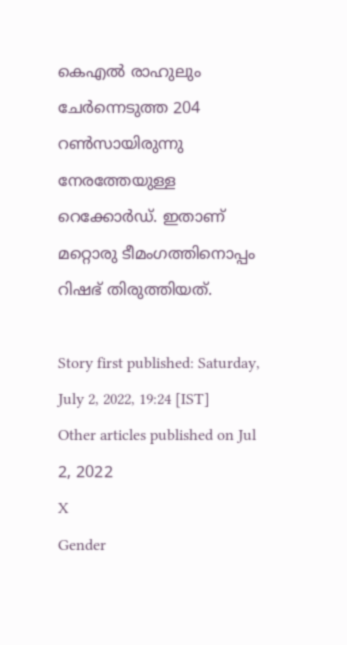കെഎല്‍ രാഹുലും ചേര്‍ന്നെടുത്ത 204 റണ്‍സായിരുന്നു നേരത്തേയുള്ള റെക്കോര്‍ഡ്. ഇതാണ് മറ്റൊരു ടീമംഗത്തിനൊപ്പം റിഷഭ് തിരുത്തിയത്.

Story first published: Saturday, July 2, 2022, 19:24 [IST]
Other articles published on Jul 2, 2022
X
Gender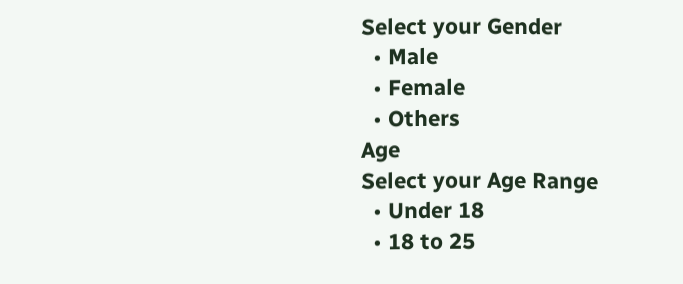Select your Gender
  • Male
  • Female
  • Others
Age
Select your Age Range
  • Under 18
  • 18 to 25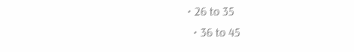• 26 to 35
  • 36 to 45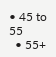• 45 to 55
  • 55+